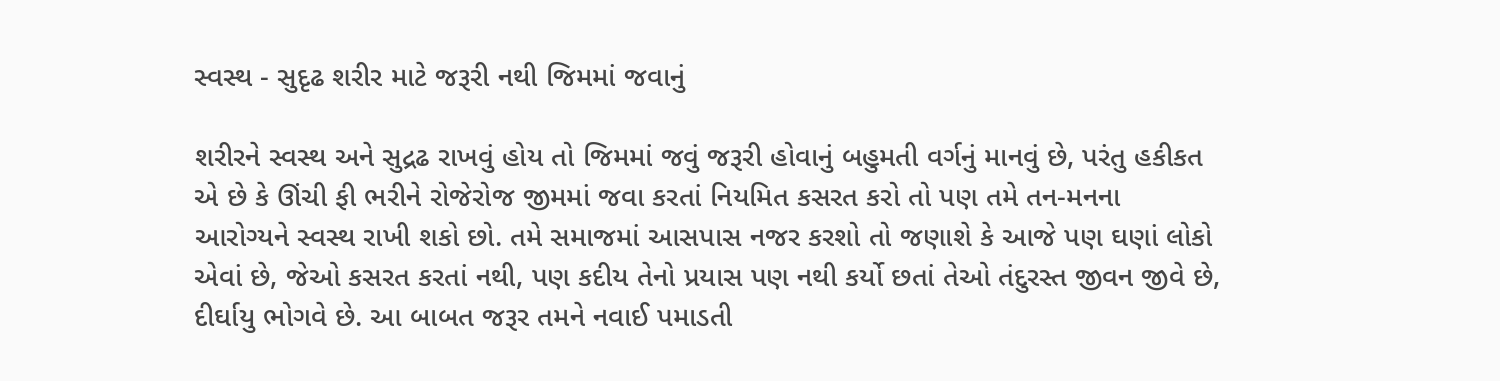સ્વસ્થ - સુદૃઢ શરીર માટે જરૂરી નથી જિમમાં જવાનું

શરીરને સ્વસ્થ અને સુદ્રઢ રાખવું હોય તો જિમમાં જવું જરૂરી હોવાનું બહુમતી વર્ગનું માનવું છે, પરંતુ હકીકત એ છે કે ઊંચી ફી ભરીને રોજેરોજ જીમમાં જવા કરતાં નિયમિત કસરત કરો તો પણ તમે તન-મનના આરોગ્યને સ્વસ્થ રાખી શકો છો. તમે સમાજમાં આસપાસ નજર કરશો તો જણાશે કે આજે પણ ઘણાં લોકો એવાં છે, જેઓ કસરત કરતાં નથી, પણ કદીય તેનો પ્રયાસ પણ નથી કર્યો છતાં તેઓ તંદુરસ્ત જીવન જીવે છે, દીર્ઘાયુ ભોગવે છે. આ બાબત જરૂર તમને નવાઈ પમાડતી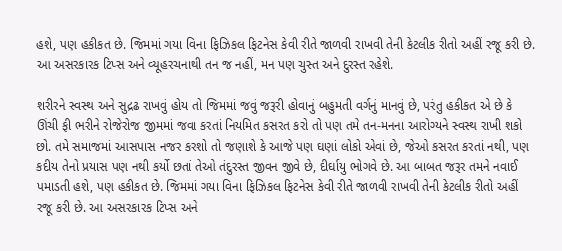હશે, પણ હકીકત છે. જિમમાં ગયા વિના ફિઝિકલ ફિટનેસ કેવી રીતે જાળવી રાખવી તેની કેટલીક રીતો અહીં રજૂ કરી છે. આ અસરકારક ટિપ્સ અને વ્યૂહરચનાથી તન જ નહીં, મન પણ ચુસ્ત અને દુરસ્ત રહેશે.

શરીરને સ્વસ્થ અને સુદ્રઢ રાખવું હોય તો જિમમાં જવું જરૂરી હોવાનું બહુમતી વર્ગનું માનવું છે, પરંતુ હકીકત એ છે કે ઊંચી ફી ભરીને રોજેરોજ જીમમાં જવા કરતાં નિયમિત કસરત કરો તો પણ તમે તન-મનના આરોગ્યને સ્વસ્થ રાખી શકો છો. તમે સમાજમાં આસપાસ નજર કરશો તો જણાશે કે આજે પણ ઘણાં લોકો એવાં છે, જેઓ કસરત કરતાં નથી, પણ કદીય તેનો પ્રયાસ પણ નથી કર્યો છતાં તેઓ તંદુરસ્ત જીવન જીવે છે, દીર્ઘાયુ ભોગવે છે. આ બાબત જરૂર તમને નવાઈ પમાડતી હશે, પણ હકીકત છે. જિમમાં ગયા વિના ફિઝિકલ ફિટનેસ કેવી રીતે જાળવી રાખવી તેની કેટલીક રીતો અહીં રજૂ કરી છે. આ અસરકારક ટિપ્સ અને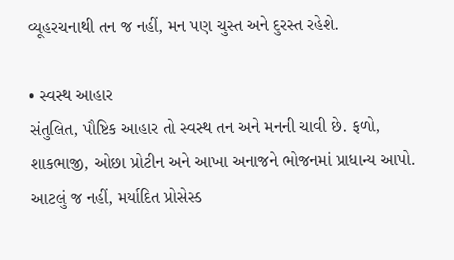વ્યૂહરચનાથી તન જ નહીં, મન પણ ચુસ્ત અને દુરસ્ત રહેશે.

• સ્વસ્થ આહાર
સંતુલિત, પૌષ્ટિક આહાર તો સ્વસ્થ તન અને મનની ચાવી છે. ફળો, શાકભાજી, ઓછા પ્રોટીન અને આખા અનાજને ભોજનમાં પ્રાધાન્ય આપો. આટલું જ નહીં, મર્યાદિત પ્રોસેસ્ડ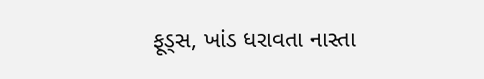ફૂડ્સ, ખાંડ ધરાવતા નાસ્તા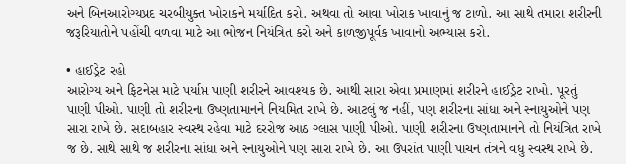અને બિનઆરોગ્યપ્રદ ચરબીયુક્ત ખોરાકને મર્યાદિત કરો. અથવા તો આવા ખોરાક ખાવાનું જ ટાળો. આ સાથે તમારા શરીરની જરૂરિયાતોને પહોંચી વળવા માટે આ ભોજન નિયંત્રિત કરો અને કાળજીપૂર્વક ખાવાનો અભ્યાસ કરો.

• હાઈડ્રેટ રહો
આરોગ્ય અને ફિટનેસ માટે પર્યાપ્ત પાણી શરીરને આવશ્યક છે. આથી સારા એવા પ્રમાણમાં શરીરને હાઈડ્રેટ રાખો. પૂરતું પાણી પીઓ. પાણી તો શરીરના ઉષ્ણતામાનને નિયમિત રાખે છે. આટલું જ નહીં, પણ શરીરના સાંધા અને સ્નાયુઓને પણ સારા રાખે છે. સદાબહાર સ્વસ્થ રહેવા માટે દરરોજ આઠ ગ્લાસ પાણી પીઓ. પાણી શરીરના ઉષ્ણતામાનને તો નિયંત્રિત રાખે જ છે. સાથે સાથે જ શરીરના સાંધા અને સ્નાયુઓને પણ સારા રાખે છે. આ ઉપરાંત પાણી પાચન તંત્રને વધુ સ્વસ્થ રાખે છે.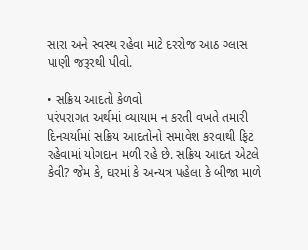સારા અને સ્વસ્થ રહેવા માટે દરરોજ આઠ ગ્લાસ પાણી જરૂરથી પીવો.

• સક્રિય આદતો કેળવો
પરંપરાગત અર્થમાં વ્યાયામ ન કરતી વખતે તમારી દિનચર્યામાં સક્રિય આદતોનો સમાવેશ કરવાથી ફિટ રહેવામાં યોગદાન મળી રહે છે. સક્રિય આદત એટલે કેવી? જેમ કે, ઘરમાં કે અન્યત્ર પહેલા કે બીજા માળે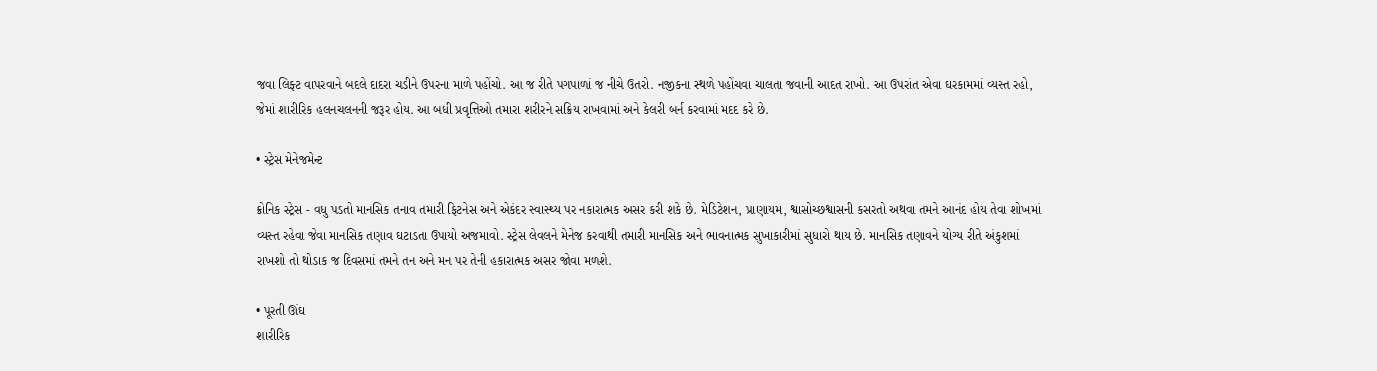જવા લિફ્ટ વાપરવાને બદલે દાદરા ચડીને ઉપરના માળે પહોંચો. આ જ રીતે પગપાળાં જ નીચે ઉતરો. નજીકના સ્થળે પહોંચવા ચાલતા જવાની આદત રાખો. આ ઉપરાંત એવા ઘરકામમાં વ્યસ્ત રહો, જેમાં શારીરિક હલનચલનની જરૂર હોય. આ બધી પ્રવૃત્તિઓ તમારા શરીરને સક્રિય રાખવામાં અને કેલરી બર્ન કરવામાં મદદ કરે છે.

• સ્ટ્રેસ મેનેજમેન્ટ

ક્રોનિક સ્ટ્રેસ - વધુ પડતો માનસિક તનાવ તમારી ફિટનેસ અને એકંદર સ્વાસ્થ્ય પર નકારાત્મક અસર કરી શકે છે. મેડિટેશન, પ્રાણાયમ, શ્વાસોચ્છશ્વાસની કસરતો અથવા તમને આનંદ હોય તેવા શોખમાં વ્યસ્ત રહેવા જેવા માનસિક તણાવ ઘટાડતા ઉપાયો અજમાવો. સ્ટ્રેસ લેવલને મેનેજ કરવાથી તમારી માનસિક અને ભાવનાત્મક સુખાકારીમાં સુધારો થાય છે. માનસિક તણાવને યોગ્ય રીતે અંકુશમાં રાખશો તો થોડાક જ દિવસમાં તમને તન અને મન પર તેની હકારાત્મક અસર જોવા મળશે.

• પૂરતી ઊંઘ
શારીરિક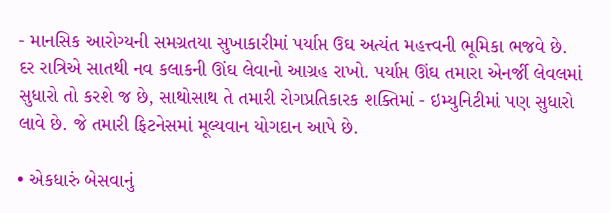- માનસિક આરોગ્યની સમગ્રતયા સુખાકારીમાં પર્યાપ્ત ઉઘ અત્યંત મહત્ત્વની ભૂમિકા ભજવે છે. દર રાત્રિએ સાતથી નવ કલાકની ઊંઘ લેવાનો આગ્રહ રાખો. પર્યાપ્ત ઊંઘ તમારા એનર્જી લેવલમાં સુધારો તો કરશે જ છે, સાથોસાથ તે તમારી રોગપ્રતિકારક શક્તિમાં - ઇમ્યુનિટીમાં પણ સુધારો લાવે છે. જે તમારી ફિટનેસમાં મૂલ્યવાન યોગદાન આપે છે.

• એકધારું બેસવાનું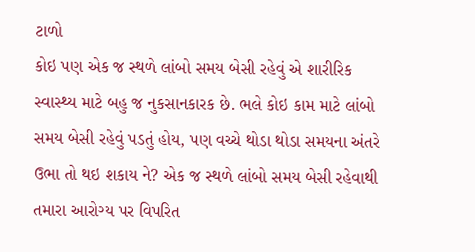ટાળો
કોઇ પણ એક જ સ્થળે લાંબો સમય બેસી રહેવું એ શારીરિક સ્વાસ્થ્ય માટે બહુ જ નુકસાનકારક છે. ભલે કોઇ કામ માટે લાંબો સમય બેસી રહેવું પડતું હોય, પણ વચ્ચે થોડા થોડા સમયના અંતરે ઉભા તો થઇ શકાય ને? એક જ સ્થળે લાંબો સમય બેસી રહેવાથી તમારા આરોગ્ય પર વિપરિત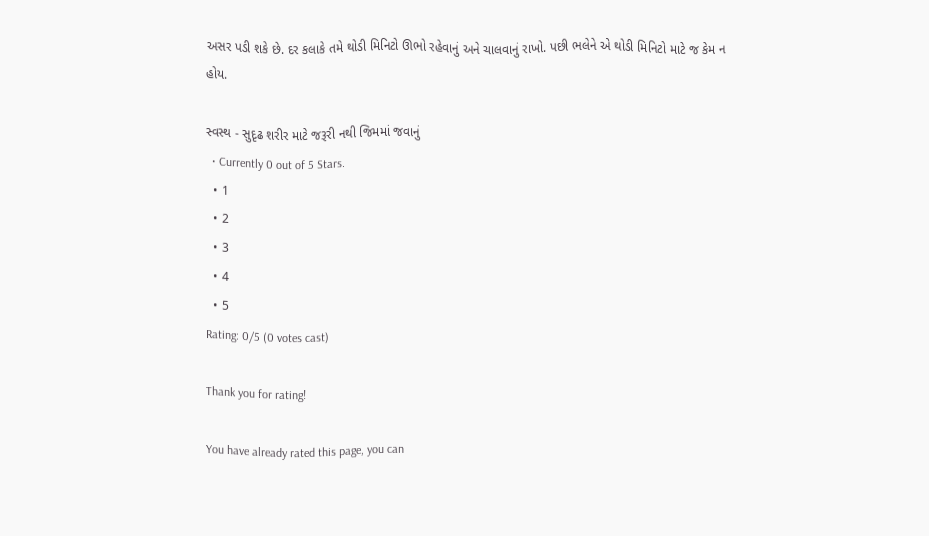અસર પડી શકે છે. દર કલાકે તમે થોડી મિનિટો ઊભો રહેવાનું અને ચાલવાનું રાખો. પછી ભલેને એ થોડી મિનિટો માટે જ કેમ ન હોય.

સ્વસ્થ - સુદૃઢ શરીર માટે જરૂરી નથી જિમમાં જવાનું
  • Currently 0 out of 5 Stars.
  • 1
  • 2
  • 3
  • 4
  • 5
Rating: 0/5 (0 votes cast)

Thank you for rating!

You have already rated this page, you can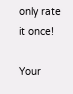only rate it once!

Your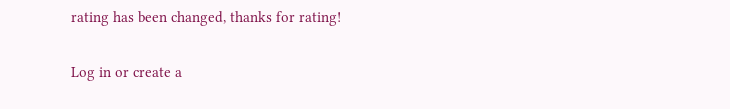rating has been changed, thanks for rating!

Log in or create a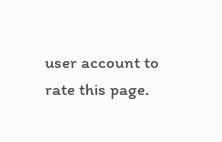user account to rate this page.